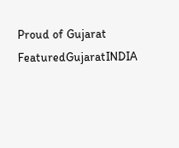Proud of Gujarat
FeaturedGujaratINDIA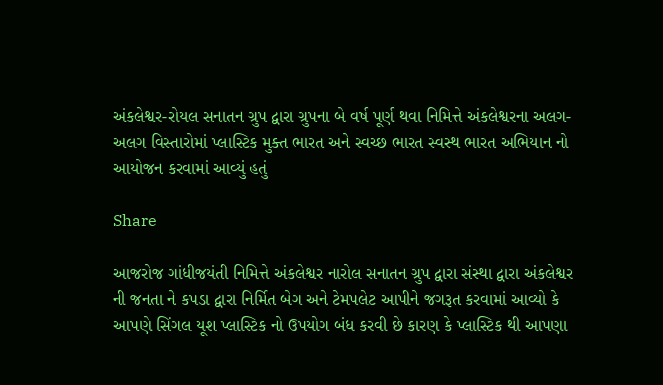અંકલેશ્વર-રોયલ સનાતન ગ્રુપ દ્વારા ગ્રુપના બે વર્ષ પૂર્ણ થવા નિમિત્તે અંકલેશ્વરના અલગ-અલગ વિસ્તારોમાં પ્લાસ્ટિક મુક્ત ભારત અને સ્વચ્છ ભારત સ્વસ્થ ભારત અભિયાન નો આયોજન કરવામાં આવ્યું હતું

Share

આજરોજ ગાંધીજયંતી નિમિત્તે અંકલેશ્વર નારોલ સનાતન ગ્રુપ દ્વારા સંસ્થા દ્વારા અંકલેશ્વર ની જનતા ને કપડા દ્વારા નિર્મિત બેગ અને ટેમપલેટ આપીને જગરૂત કરવામાં આવ્યો કે આપણે સિંગલ યૂશ પ્લાસ્ટિક નો ઉપયોગ બંધ કરવી છે કારણ કે પ્લાસ્ટિક થી આપણા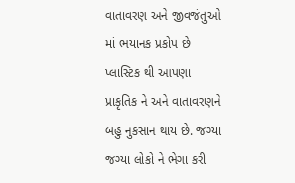વાતાવરણ અને જીવજંતુઓ માં ભયાનક પ્રકોપ છે પ્લાસ્ટિક થી આપણા પ્રાકૃતિક ને અને વાતાવરણને બહુ નુકસાન થાય છે. જગ્યા જગ્યા લોકો ને ભેગા કરી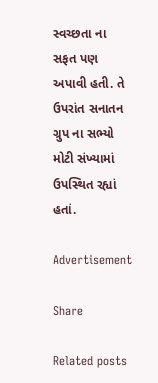સ્વચ્છતા ના સફત પણ અપાવી હતી. તે ઉપરાંત સનાતન ગ્રુપ ના સભ્યો મોટી સંખ્યામાં ઉપસ્થિત રહ્યાં હતાં.

Advertisement

Share

Related posts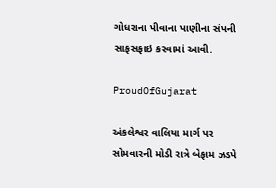ગોધરાના પીવાના પાણીના સંપની સાફસફાઇ કરવામાં આવી.

ProudOfGujarat

અંકલેશ્વર વાલિયા માર્ગ પર સોમવારની મોડી રાત્રે બેફામ ઝડપે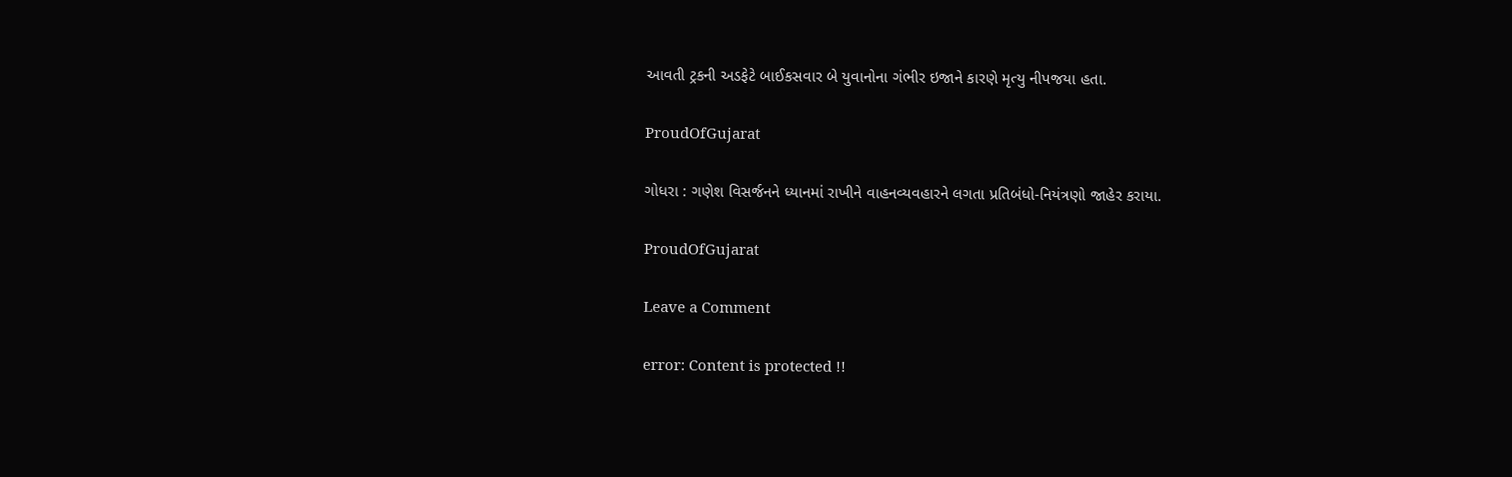આવતી ટ્રકની અડફેટે બાઈકસવાર બે યુવાનોના ગંભીર ઇજાને કારણે મૃત્યુ નીપજયા હતા.

ProudOfGujarat

ગોધરા : ગણેશ વિસર્જનને ધ્યાનમાં રાખીને વાહનવ્યવહારને લગતા પ્રતિબંધો-નિયંત્રણો જાહેર કરાયા.

ProudOfGujarat

Leave a Comment

error: Content is protected !!